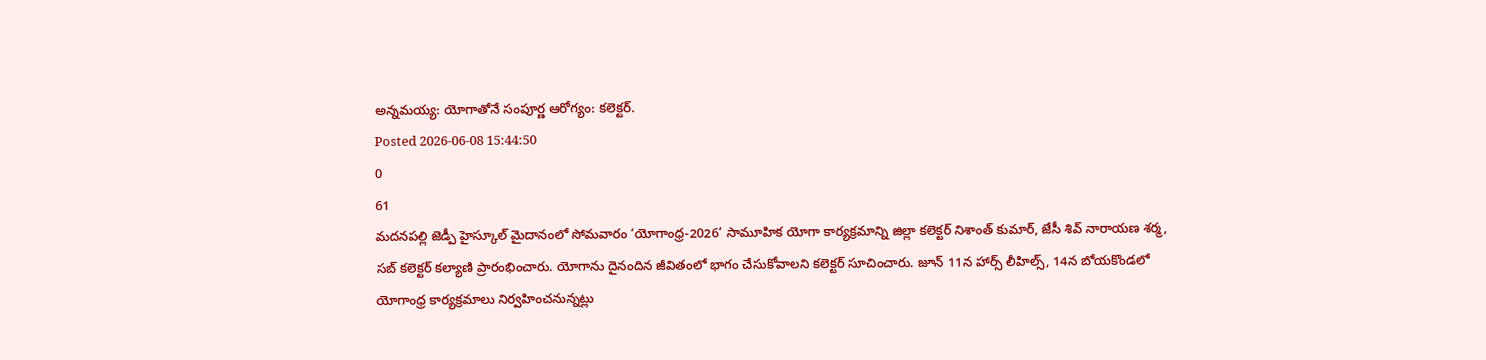అన్నమయ్య: యోగాతోనే సంపూర్ణ ఆరోగ్యం: కలెక్టర్.
Posted 2026-06-08 15:44:50
0
61
మదనపల్లి జెడ్పీ హైస్కూల్ మైదానంలో సోమవారం ‘యోగాంధ్ర-2026’ సామూహిక యోగా కార్యక్రమాన్ని జిల్లా కలెక్టర్ నిశాంత్ కుమార్, జేసీ శివ్ నారాయణ శర్మ, సబ్ కలెక్టర్ కల్యాణి ప్రారంభించారు. యోగాను దైనందిన జీవితంలో భాగం చేసుకోవాలని కలెక్టర్ సూచించారు. జూన్ 11న హార్స్ లీహిల్స్, 14న బోయకొండలో యోగాంధ్ర కార్యక్రమాలు నిర్వహించనున్నట్లు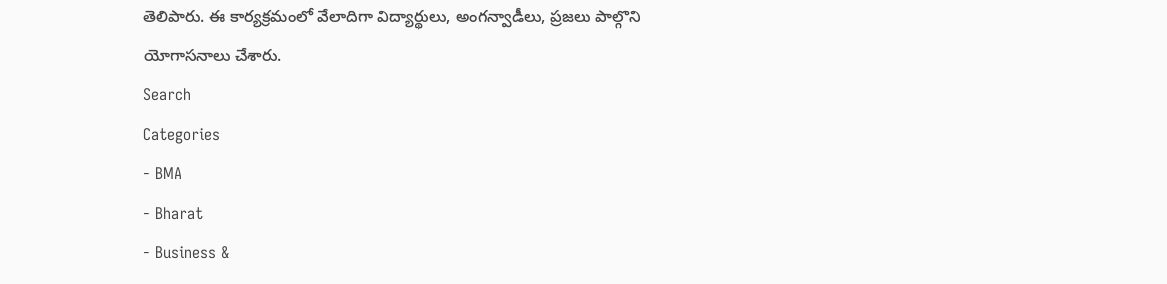తెలిపారు. ఈ కార్యక్రమంలో వేలాదిగా విద్యార్థులు, అంగన్వాడీలు, ప్రజలు పాల్గొని యోగాసనాలు చేశారు.
Search
Categories
- BMA
- Bharat
- Business &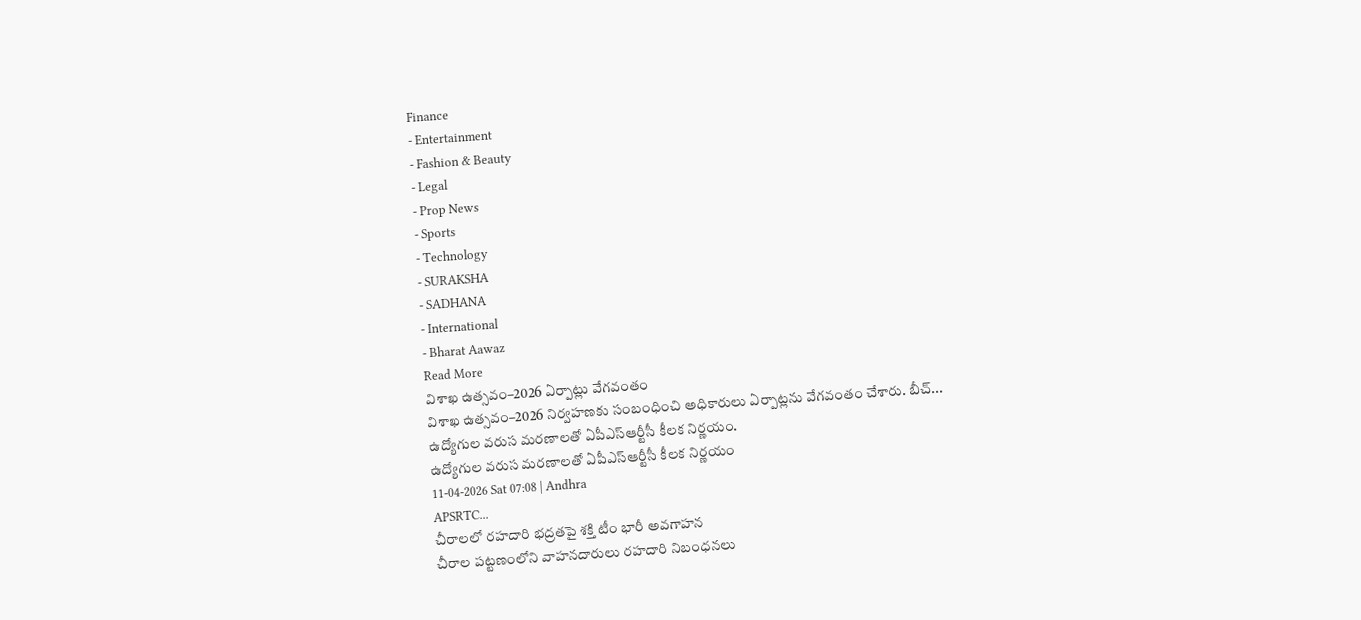Finance
- Entertainment
- Fashion & Beauty
- Legal
- Prop News
- Sports
- Technology
- SURAKSHA
- SADHANA
- International
- Bharat Aawaz
Read More
విశాఖ ఉత్సవం–2026 ఏర్పాట్లు వేగవంతం
విశాఖ ఉత్సవం–2026 నిర్వహణకు సంబంధించి అధికారులు ఏర్పాట్లను వేగవంతం చేశారు. బీచ్...
ఉద్యోగుల వరుస మరణాలతో ఏపీఎస్ఆర్టీసీ కీలక నిర్ణయం.
ఉద్యోగుల వరుస మరణాలతో ఏపీఎస్ఆర్టీసీ కీలక నిర్ణయం
11-04-2026 Sat 07:08 | Andhra
APSRTC...
చీరాలలో రహదారి భద్రతపై శక్తి టీం భారీ అవగాహన
చీరాల పట్టణంలోని వాహనదారులు రహదారి నిబంధనలు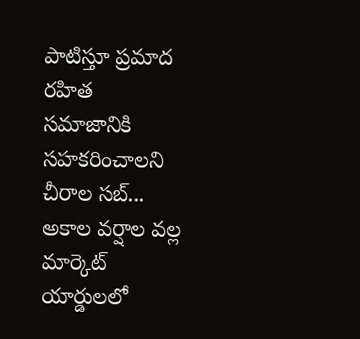పాటిస్తూ ప్రమాద రహిత సమాజానికి సహకరించాలని చీరాల సబ్...
అకాల వర్షాల వల్ల మార్కెట్ యార్డులలో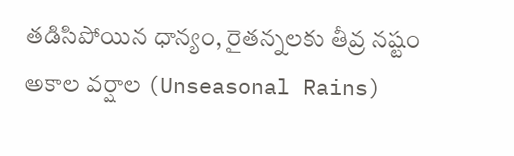తడిసిపోయిన ధాన్యం, రైతన్నలకు తీవ్ర నష్టం
అకాల వర్షాల (Unseasonal Rains)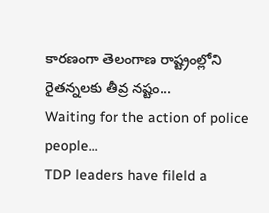కారణంగా తెలంగాణ రాష్ట్రంల్లోని రైతన్నలకు తీవ్ర నష్టం...
Waiting for the action of police people...
TDP leaders have fileld a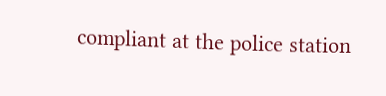compliant at the police station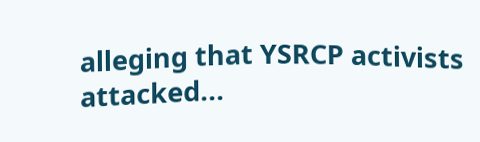alleging that YSRCP activists attacked...